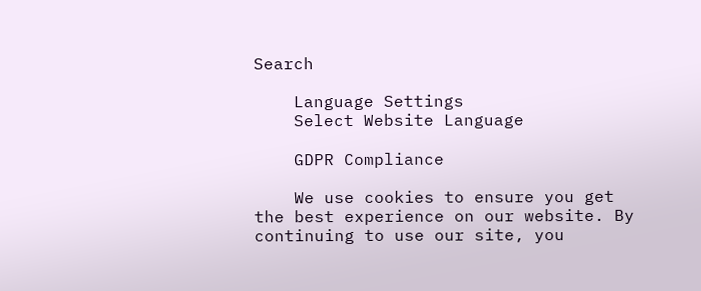Search

    Language Settings
    Select Website Language

    GDPR Compliance

    We use cookies to ensure you get the best experience on our website. By continuing to use our site, you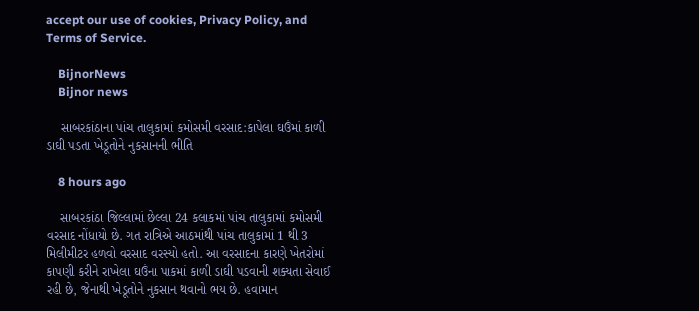accept our use of cookies, Privacy Policy, and Terms of Service.

    BijnorNews
    Bijnor news

    સાબરકાંઠાના પાંચ તાલુકામાં કમોસમી વરસાદ:કાપેલા ઘઉંમાં કાળી ડાઘી પડતા ખેડૂતોને નુકસાનની ભીતિ

    8 hours ago

    સાબરકાંઠા જિલ્લામાં છેલ્લા 24 કલાકમાં પાંચ તાલુકામાં કમોસમી વરસાદ નોંધાયો છે. ગત રાત્રિએ આઠમાંથી પાંચ તાલુકામાં 1 થી 3 મિલીમીટર હળવો વરસાદ વરસ્યો હતો. આ વરસાદના કારણે ખેતરોમાં કાપણી કરીને રાખેલા ઘઉંના પાકમાં કાળી ડાઘી પડવાની શક્યતા સેવાઈ રહી છે, જેનાથી ખેડૂતોને નુકસાન થવાનો ભય છે. હવામાન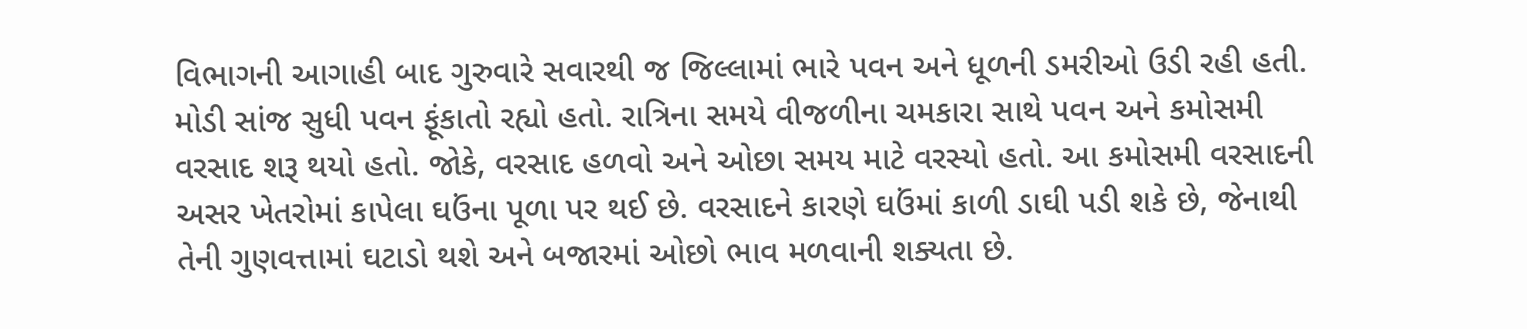વિભાગની આગાહી બાદ ગુરુવારે સવારથી જ જિલ્લામાં ભારે પવન અને ધૂળની ડમરીઓ ઉડી રહી હતી. મોડી સાંજ સુધી પવન ફૂંકાતો રહ્યો હતો. રાત્રિના સમયે વીજળીના ચમકારા સાથે પવન અને કમોસમી વરસાદ શરૂ થયો હતો. જોકે, વરસાદ હળવો અને ઓછા સમય માટે વરસ્યો હતો. આ કમોસમી વરસાદની અસર ખેતરોમાં કાપેલા ઘઉંના પૂળા પર થઈ છે. વરસાદને કારણે ઘઉંમાં કાળી ડાઘી પડી શકે છે, જેનાથી તેની ગુણવત્તામાં ઘટાડો થશે અને બજારમાં ઓછો ભાવ મળવાની શક્યતા છે.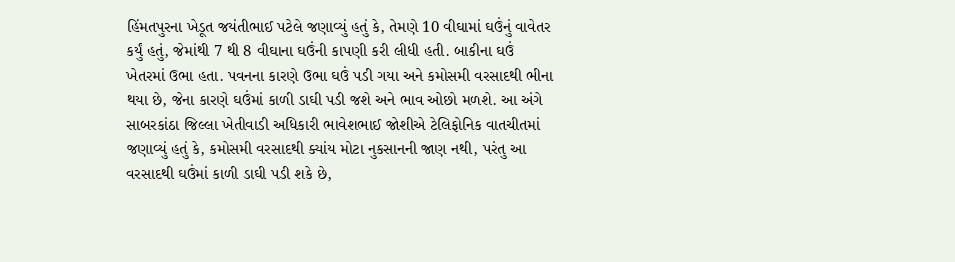હિંમતપુરના ખેડૂત જયંતીભાઈ પટેલે જણાવ્યું હતું કે, તેમણે 10 વીઘામાં ઘઉંનું વાવેતર કર્યું હતું, જેમાંથી 7 થી 8 વીઘાના ઘઉંની કાપણી કરી લીધી હતી. બાકીના ઘઉં ખેતરમાં ઉભા હતા. પવનના કારણે ઉભા ઘઉં પડી ગયા અને કમોસમી વરસાદથી ભીના થયા છે, જેના કારણે ઘઉંમાં કાળી ડાઘી પડી જશે અને ભાવ ઓછો મળશે. આ અંગે સાબરકાંઠા જિલ્લા ખેતીવાડી અધિકારી ભાવેશભાઈ જોશીએ ટેલિફોનિક વાતચીતમાં જણાવ્યું હતું કે, કમોસમી વરસાદથી ક્યાંય મોટા નુકસાનની જાણ નથી, પરંતુ આ વરસાદથી ઘઉંમાં કાળી ડાઘી પડી શકે છે,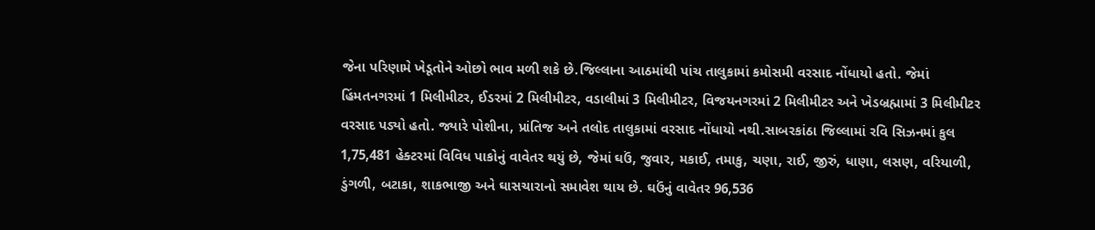જેના પરિણામે ખેડૂતોને ઓછો ભાવ મળી શકે છે.જિલ્લાના આઠમાંથી પાંચ તાલુકામાં કમોસમી વરસાદ નોંધાયો હતો. જેમાં હિંમતનગરમાં 1 મિલીમીટર, ઈડરમાં 2 મિલીમીટર, વડાલીમાં 3 મિલીમીટર, વિજયનગરમાં 2 મિલીમીટર અને ખેડબ્રહ્મામાં 3 મિલીમીટર વરસાદ પડ્યો હતો. જ્યારે પોશીના, પ્રાંતિજ અને તલોદ તાલુકામાં વરસાદ નોંધાયો નથી.સાબરકાંઠા જિલ્લામાં રવિ સિઝનમાં કુલ 1,75,481 હેક્ટરમાં વિવિધ પાકોનું વાવેતર થયું છે, જેમાં ઘઉં, જુવાર, મકાઈ, તમાકુ, ચણા, રાઈ, જીરું, ધાણા, લસણ, વરિયાળી, ડુંગળી, બટાકા, શાકભાજી અને ઘાસચારાનો સમાવેશ થાય છે. ઘઉંનું વાવેતર 96,536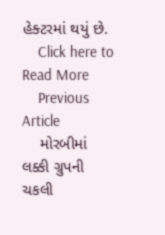હેક્ટરમાં થયું છે.
    Click here to Read More
    Previous Article
    મોરબીમાં લક્કી ગ્રુપની ચકલી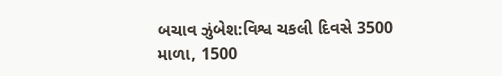બચાવ ઝુંબેશ:વિશ્વ ચકલી દિવસે 3500 માળા, 1500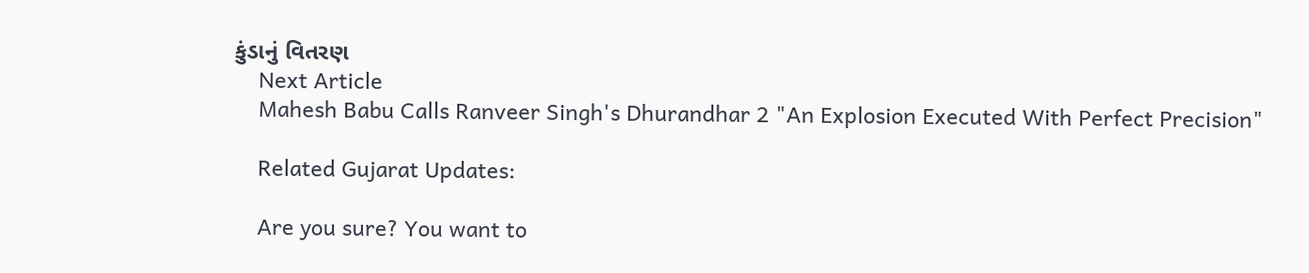કુંડાનું વિતરણ
    Next Article
    Mahesh Babu Calls Ranveer Singh's Dhurandhar 2 "An Explosion Executed With Perfect Precision"

    Related Gujarat Updates:

    Are you sure? You want to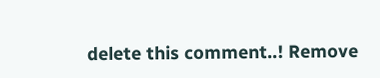delete this comment..! Remove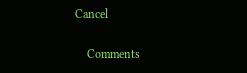Cancel

    Comments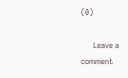(0)

      Leave a comment